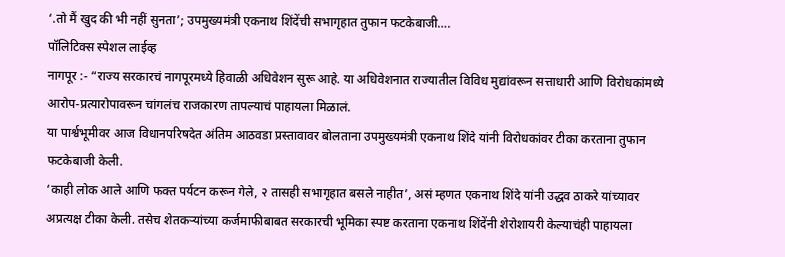‘.तो मैं खुद की भी नहीं सुनता’; उपमुख्यमंत्री एकनाथ शिंदेंची सभागृहात तुफान फटकेबाजी….
पॉलिटिक्स स्पेशल लाईव्ह
नागपूर :- “राज्य सरकारचं नागपूरमध्ये हिवाळी अधिवेशन सुरू आहे. या अधिवेशनात राज्यातील विविध मुद्यांवरून सत्ताधारी आणि विरोधकांमध्ये आरोप-प्रत्यारोपावरून चांगलंच राजकारण तापल्याचं पाहायला मिळालं.
या पार्श्वभूमीवर आज विधानपरिषदेत अंतिम आठवडा प्रस्तावावर बोलताना उपमुख्यमंत्री एकनाथ शिंदे यांनी विरोधकांवर टीका करताना तुफान फटकेबाजी केली.
‘काही लोक आले आणि फक्त पर्यटन करून गेले, २ तासही सभागृहात बसले नाहीत’, असं म्हणत एकनाथ शिंदे यांनी उद्धव ठाकरे यांच्यावर अप्रत्यक्ष टीका केली. तसेच शेतकऱ्यांच्या कर्जमाफीबाबत सरकारची भूमिका स्पष्ट करताना एकनाथ शिंदेंनी शेरोशायरी केल्याचंही पाहायला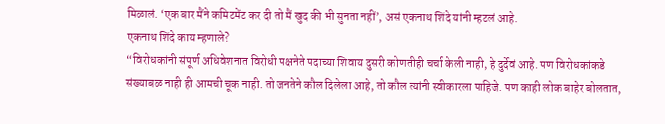मिळालं. ‘एक बार मैंने कमिटमेंट कर दी तो मैं खुद की भी सुनता नहीं’, असं एकनाथ शिंदे यांनी म्हटलं आहे.
एकनाथ शिंदे काय म्हणाले?
“विरोधकांनी संपूर्ण अधिवेशनात विरोधी पक्षनेते पदाच्या शिवाय दुसरी कोणतीही चर्चा केली नाही, हे दुर्देवं आहे. पण विरोधकांकडे संख्याबळ नाही ही आमची चूक नाही. तो जनतेने कौल दिलेला आहे, तो कौल त्यांनी स्वीकारला पाहिजे. पण काही लोक बाहेर बोलतात,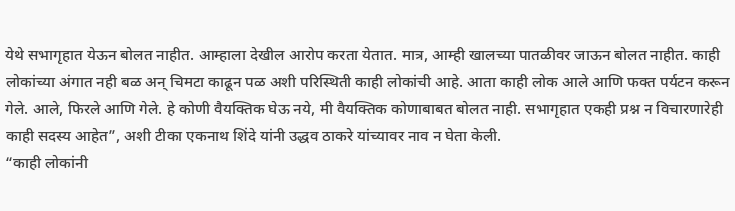येथे सभागृहात येऊन बोलत नाहीत. आम्हाला देखील आरोप करता येतात. मात्र, आम्ही खालच्या पातळीवर जाऊन बोलत नाहीत. काही लोकांच्या अंगात नही बळ अन् चिमटा काढून पळ अशी परिस्थिती काही लोकांची आहे. आता काही लोक आले आणि फक्त पर्यटन करून गेले. आले, फिरले आणि गेले. हे कोणी वैयक्तिक घेऊ नये, मी वैयक्तिक कोणाबाबत बोलत नाही. सभागृहात एकही प्रश्न न विचारणारेही काही सदस्य आहेत”, अशी टीका एकनाथ शिंदे यांनी उद्धव ठाकरे यांच्यावर नाव न घेता केली.
“काही लोकांनी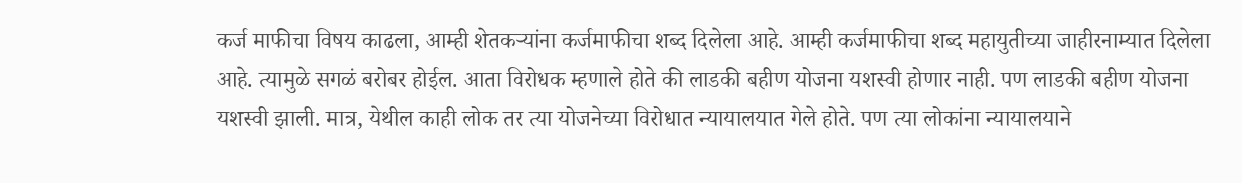कर्ज माफीचा विषय काढला, आम्ही शेतकऱ्यांना कर्जमाफीचा शब्द दिलेला आहे. आम्ही कर्जमाफीचा शब्द महायुतीच्या जाहीरनाम्यात दिलेला आहे. त्यामुळे सगळं बरोबर होईल. आता विरोधक म्हणाले होते की लाडकी बहीण योजना यशस्वी होणार नाही. पण लाडकी बहीण योजना यशस्वी झाली. मात्र, येथील काही लोक तर त्या योजनेच्या विरोधात न्यायालयात गेले होते. पण त्या लोकांना न्यायालयाने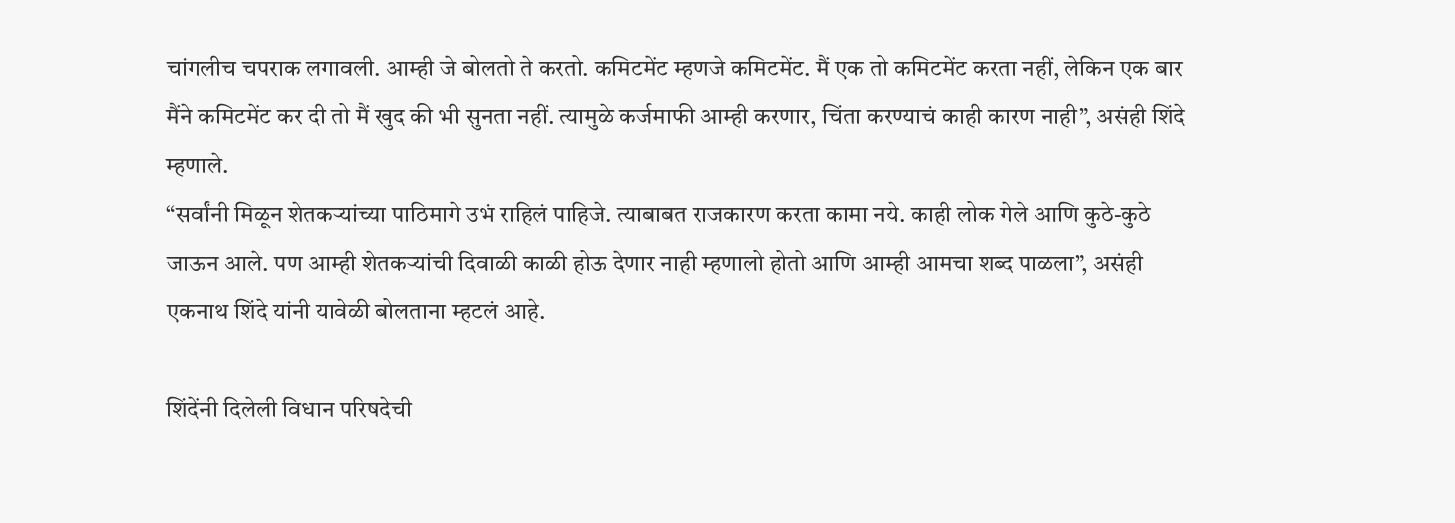चांगलीच चपराक लगावली. आम्ही जे बोलतो ते करतो. कमिटमेंट म्हणजे कमिटमेंट. मैं एक तो कमिटमेंट करता नहीं, लेकिन एक बार मैंने कमिटमेंट कर दी तो मैं खुद की भी सुनता नहीं. त्यामुळे कर्जमाफी आम्ही करणार, चिंता करण्याचं काही कारण नाही”, असंही शिंदे म्हणाले.
“सर्वांनी मिळून शेतकऱ्यांच्या पाठिमागे उभं राहिलं पाहिजे. त्याबाबत राजकारण करता कामा नये. काही लोक गेले आणि कुठे-कुठे जाऊन आले. पण आम्ही शेतकऱ्यांची दिवाळी काळी होऊ देणार नाही म्हणालो होतो आणि आम्ही आमचा शब्द पाळला”, असंही एकनाथ शिंदे यांनी यावेळी बोलताना म्हटलं आहे.

शिंदेंनी दिलेली विधान परिषदेची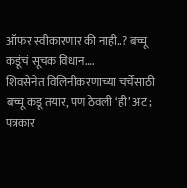ऑफर स्वीकारणार की नाही..? बच्चू कडूंचं सूचक विधान….
शिवसेनेत विलिनीकरणाच्या चर्चेसाठी बच्चू कडू तयार, पण ठेवली ‘ही’ अट ; पत्रकार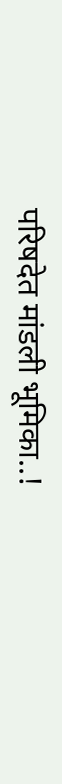परिषदेत मांडली भूमिका..!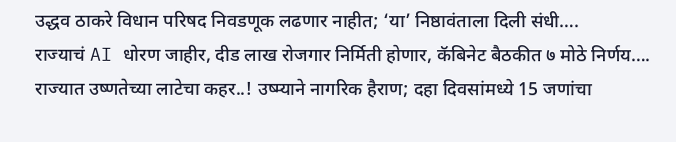उद्धव ठाकरे विधान परिषद निवडणूक लढणार नाहीत; ‘या’ निष्ठावंताला दिली संधी….
राज्याचं AI धोरण जाहीर, दीड लाख रोजगार निर्मिती होणार, कॅबिनेट बैठकीत ७ मोठे निर्णय….
राज्यात उष्णतेच्या लाटेचा कहर..! उष्म्याने नागरिक हैराण; दहा दिवसांमध्ये 15 जणांचा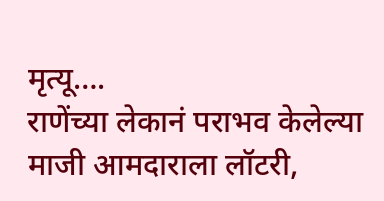मृत्यू….
राणेंच्या लेकानं पराभव केलेल्या माजी आमदाराला लॉटरी,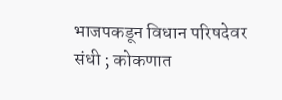भाजपकडून विधान परिषदेवर संधी ; कोकणात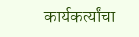कार्यकर्त्यांचा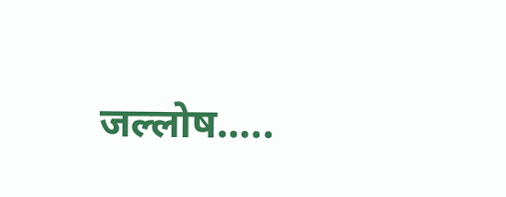जल्लोष…..